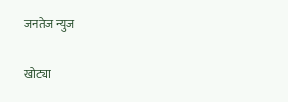जनतेज न्युज

खोट्या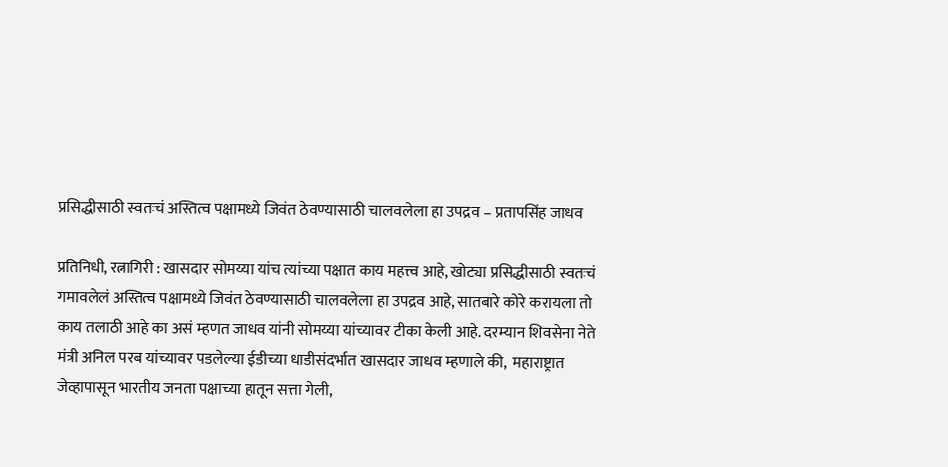प्रसिद्धीसाठी स्वतःचं अस्तित्व पक्षामध्ये जिवंत ठेवण्यासाठी चालवलेला हा उपद्रव – प्रतापसिंह जाधव

प्रतिनिधी, रत्नागिरी : खासदार सोमय्या यांच त्यांच्या पक्षात काय महत्त्व आहे, खोट्या प्रसिद्धीसाठी स्वतःचं गमावलेलं अस्तित्व पक्षामध्ये जिवंत ठेवण्यासाठी चालवलेला हा उपद्रव आहे, सातबारे कोरे करायला तो काय तलाठी आहे का असं म्हणत जाधव यांनी सोमय्या यांच्यावर टीका केली आहे. दरम्यान शिवसेना नेते मंत्री अनिल परब यांच्यावर पडलेल्या ईडीच्या धाडीसंदर्भात खासदार जाधव म्हणाले की,  महाराष्ट्रात जेव्हापासून भारतीय जनता पक्षाच्या हातून सत्ता गेली,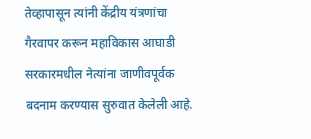तेव्हापासून त्यांनी केंद्रीय यंत्रणांचा गैरवापर करून महाविकास आघाडी सरकारमधील नेत्यांना जाणीवपूर्वक बदनाम करण्यास सुरुवात केलेली आहे.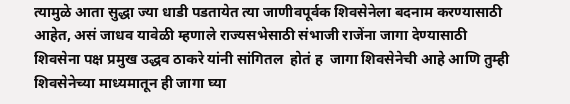त्यामुळे आता सुद्धा ज्या धाडी पडतायेत त्या जाणीवपूर्वक शिवसेनेला बदनाम करण्यासाठी आहेत, असं जाधव यावेळी म्हणाले राज्यसभेसाठी संभाजी राजेंना जागा देण्यासाठी शिवसेना पक्ष प्रमुख उद्धव ठाकरे यांनी सांगितल  होतं ह  जागा शिवसेनेची आहे आणि तुम्ही शिवसेनेच्या माध्यमातून ही जागा घ्या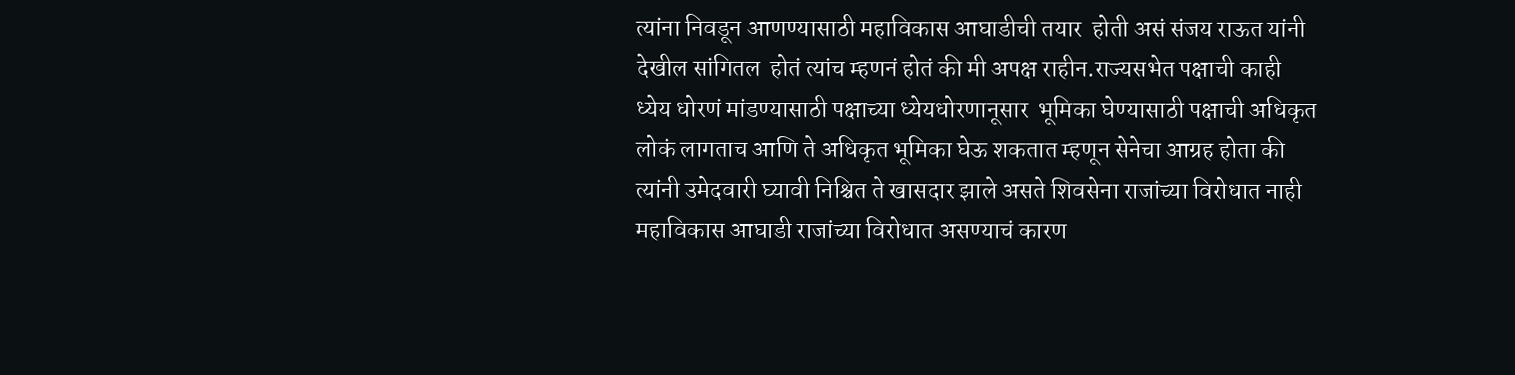त्यांना निवडून आणण्यासाठी महाविकास आघाडीची तयार  होती असं संजय राऊत यांनी देखील सांगितल  होतं त्यांच म्हणनं होतं की मी अपक्ष राहीन.राज्यसभेत पक्षाची काही ध्येय धोरणं मांडण्यासाठी पक्षाच्या ध्येयधोरणानूसार  भूमिका घेण्यासाठी पक्षाची अधिकृत लोकं लागताच आणि ते अधिकृत भूमिका घेऊ शकतात म्हणून सेनेचा आग्रह होता की त्यांनी उमेदवारी घ्यावी निश्चित ते खासदार झाले असते शिवसेना राजांच्या विरोधात नाही महाविकास आघाडी राजांच्या विरोधात असण्याचं कारण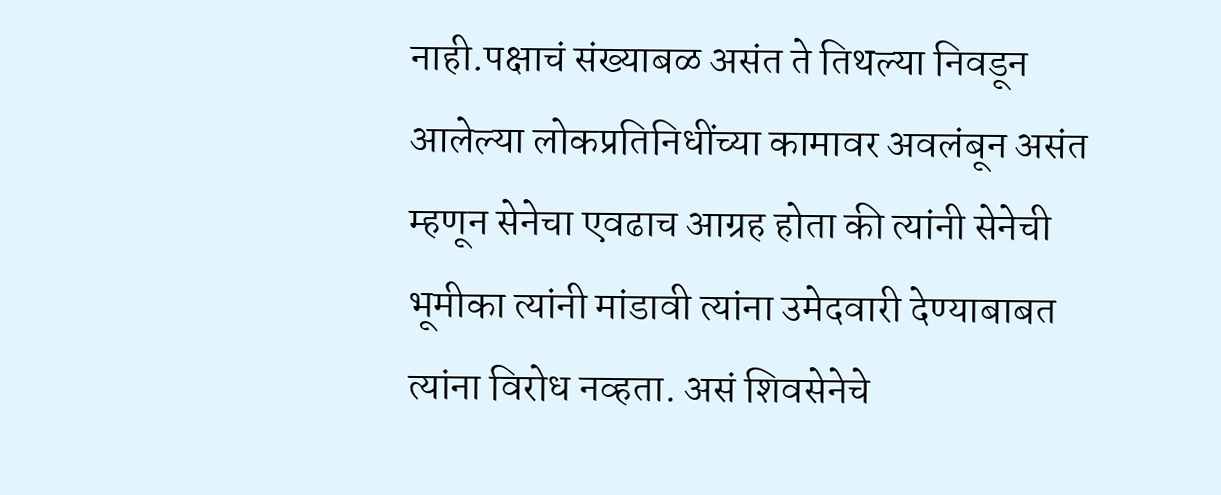नाही.पक्षाचं संख्याबळ असंत ते तिथल्या निवडून आलेल्या लोकप्रतिनिधींच्या कामावर अवलंबून असंत म्हणून सेनेचा एवढाच आग्रह होता की त्यांनी सेनेची  भूमीका त्यांनी मांडावी त्यांना उमेदवारी देण्याबाबत त्यांना विरोध नव्हता. असं शिवसेनेचे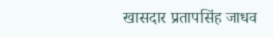खासदार प्रतापसिंह जाधव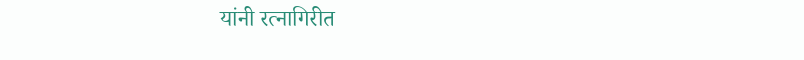यांनी रत्नागिरीत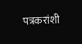पत्रकरांशी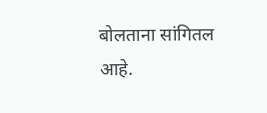बोलताना सांगितल आहे.